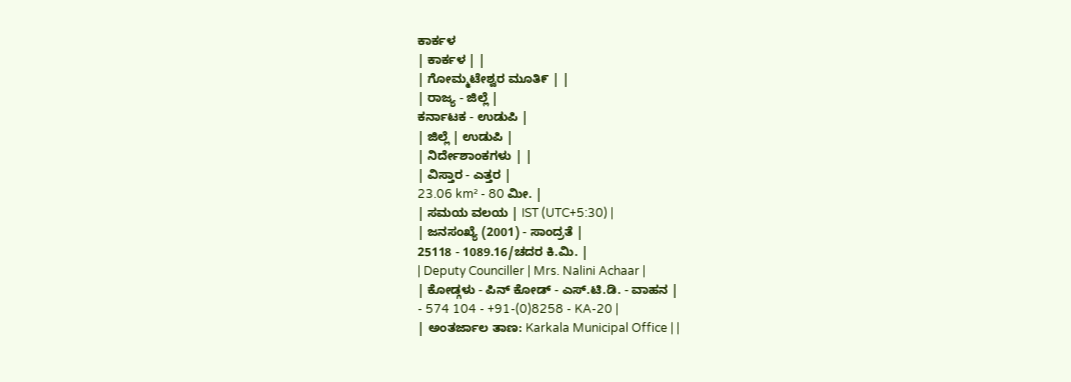ಕಾರ್ಕಳ
| ಕಾರ್ಕಳ | |
| ಗೋಮ್ಮಟೇಶ್ವರ ಮೂತಿ೯ | |
| ರಾಜ್ಯ - ಜಿಲ್ಲೆ |
ಕರ್ನಾಟಕ - ಉಡುಪಿ |
| ಜಿಲ್ಲೆ | ಉಡುಪಿ |
| ನಿರ್ದೇಶಾಂಕಗಳು | |
| ವಿಸ್ತಾರ - ಎತ್ತರ |
23.06 km² - 80 ಮೀ. |
| ಸಮಯ ವಲಯ | IST (UTC+5:30) |
| ಜನಸಂಖ್ಯೆ (2001) - ಸಾಂದ್ರತೆ |
25118 - 1089.16/ಚದರ ಕಿ.ಮಿ. |
| Deputy Counciller | Mrs. Nalini Achaar |
| ಕೋಡ್ಗಳು - ಪಿನ್ ಕೋಡ್ - ಎಸ್.ಟಿ.ಡಿ. - ವಾಹನ |
- 574 104 - +91-(0)8258 - KA-20 |
| ಅಂತರ್ಜಾಲ ತಾಣ: Karkala Municipal Office | |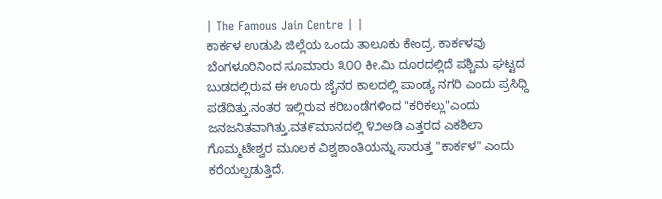| The Famous Jain Centre | |
ಕಾರ್ಕಳ ಉಡುಪಿ ಜಿಲ್ಲೆಯ ಒಂದು ತಾಲೂಕು ಕೇಂದ್ರ. ಕಾರ್ಕಳವು ಬೆಂಗಳೂರಿನಿಂದ ಸೂಮಾರು ೩೦೦ ಕೀ.ಮಿ ದೂರದಲ್ಲಿದೆ ಪಶ್ಚಿಮ ಘಟ್ಟದ ಬುಡದಲ್ಲಿರುವ ಈ ಊರು ಜೈನರ ಕಾಲದಲ್ಲಿ ಪಾಂಡ್ಯ ನಗರಿ ಎಂದು ಪ್ರಸಿಧ್ದಿ ಪಡೆದಿತ್ತು.ನಂತರ ಇಲ್ಲಿರುವ ಕರಿಬಂಡೆಗಳಿಂದ "ಕರಿಕಲ್ಲು"ಎಂದು ಜನಜನಿತವಾಗಿತ್ತು.ವತ೯ಮಾನದಲ್ಲಿ ೪೨ಅಡಿ ಎತ್ತರದ ಎಕಶಿಲಾ ಗೊಮ್ಮಟೇಶ್ವರ ಮೂಲಕ ವಿಶ್ವಶಾಂತಿಯನ್ನು ಸಾರುತ್ತ "ಕಾರ್ಕಳ" ಎಂದು ಕರೆಯಲ್ಪಡುತ್ತಿದೆ.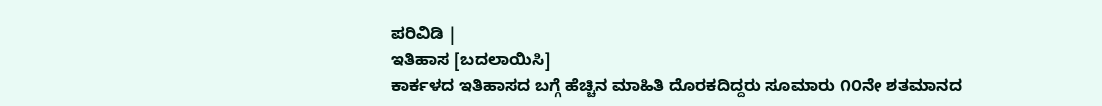ಪರಿವಿಡಿ |
ಇತಿಹಾಸ [ಬದಲಾಯಿಸಿ]
ಕಾರ್ಕಳದ ಇತಿಹಾಸದ ಬಗ್ಗೆ ಹೆಚ್ಚಿನ ಮಾಹಿತಿ ದೊರಕದಿದ್ದರು ಸೂಮಾರು ೧೦ನೇ ಶತಮಾನದ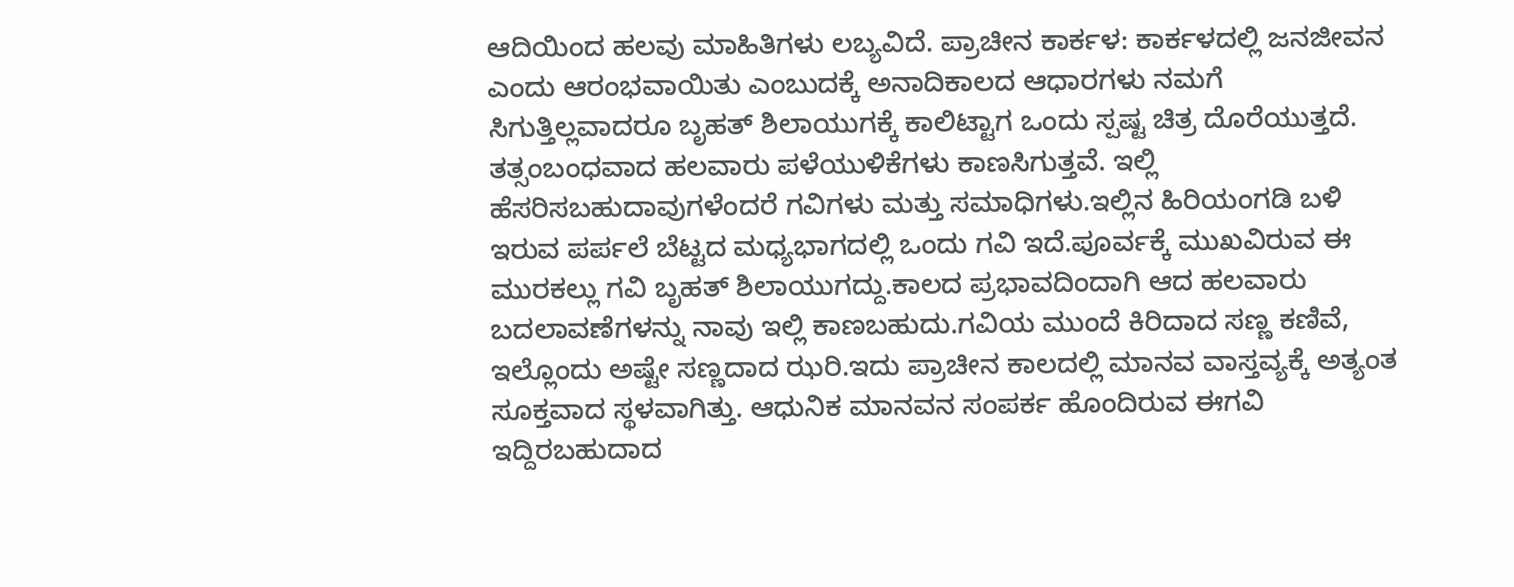ಆದಿಯಿಂದ ಹಲವು ಮಾಹಿತಿಗಳು ಲಬ್ಯವಿದೆ. ಪ್ರಾಚೀನ ಕಾರ್ಕಳ: ಕಾರ್ಕಳದಲ್ಲಿ ಜನಜೀವನ ಎಂದು ಆರಂಭವಾಯಿತು ಎಂಬುದಕ್ಕೆ ಅನಾದಿಕಾಲದ ಆಧಾರಗಳು ನಮಗೆ ಸಿಗುತ್ತಿಲ್ಲವಾದರೂ ಬೃಹತ್ ಶಿಲಾಯುಗಕ್ಕೆ ಕಾಲಿಟ್ಟಾಗ ಒಂದು ಸ್ಪಷ್ಟ ಚಿತ್ರ ದೊರೆಯುತ್ತದೆ. ತತ್ಸಂಬಂಧವಾದ ಹಲವಾರು ಪಳೆಯುಳಿಕೆಗಳು ಕಾಣಸಿಗುತ್ತವೆ. ಇಲ್ಲಿ ಹೆಸರಿಸಬಹುದಾವುಗಳೆಂದರೆ ಗವಿಗಳು ಮತ್ತು ಸಮಾಧಿಗಳು.ಇಲ್ಲಿನ ಹಿರಿಯಂಗಡಿ ಬಳಿ ಇರುವ ಪರ್ಪಲೆ ಬೆಟ್ಟದ ಮಧ್ಯಭಾಗದಲ್ಲಿ ಒಂದು ಗವಿ ಇದೆ.ಪೂರ್ವಕ್ಕೆ ಮುಖವಿರುವ ಈ ಮುರಕಲ್ಲು ಗವಿ ಬೃಹತ್ ಶಿಲಾಯುಗದ್ದು.ಕಾಲದ ಪ್ರಭಾವದಿಂದಾಗಿ ಆದ ಹಲವಾರು ಬದಲಾವಣೆಗಳನ್ನು ನಾವು ಇಲ್ಲಿ ಕಾಣಬಹುದು.ಗವಿಯ ಮುಂದೆ ಕಿರಿದಾದ ಸಣ್ಣ ಕಣಿವೆ, ಇಲ್ಲೊಂದು ಅಷ್ಟೇ ಸಣ್ಣದಾದ ಝರಿ.ಇದು ಪ್ರಾಚೀನ ಕಾಲದಲ್ಲಿ ಮಾನವ ವಾಸ್ತವ್ಯಕ್ಕೆ ಅತ್ಯಂತ ಸೂಕ್ತವಾದ ಸ್ಥಳವಾಗಿತ್ತು. ಆಧುನಿಕ ಮಾನವನ ಸಂಪರ್ಕ ಹೊಂದಿರುವ ಈಗವಿ ಇದ್ದಿರಬಹುದಾದ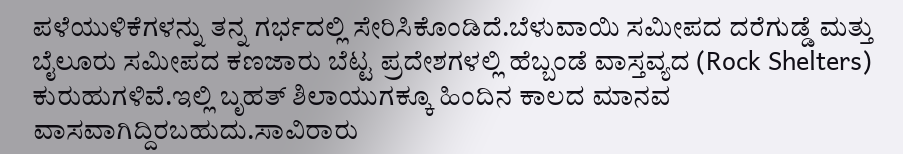ಪಳೆಯುಳಿಕೆಗಳನ್ನು ತನ್ನ ಗರ್ಭದಲ್ಲಿ ಸೇರಿಸಿಕೊಂಡಿದೆ.ಬೆಳುವಾಯಿ ಸಮೀಪದ ದರೆಗುಡ್ಡೆ ಮತ್ತು ಬೈಲೂರು ಸಮೀಪದ ಕಣಜಾರು ಬೆಟ್ಟ ಪ್ರದೇಶಗಳಲ್ಲಿ ಹೆಬ್ಬಂಡೆ ವಾಸ್ತವ್ಯದ (Rock Shelters) ಕುರುಹುಗಳಿವೆ.ಇಲ್ಲಿ ಬೃಹತ್ ಶಿಲಾಯುಗಕ್ಕೂ ಹಿಂದಿನ ಕಾಲದ ಮಾನವ ವಾಸವಾಗಿದ್ದಿರಬಹುದು.ಸಾವಿರಾರು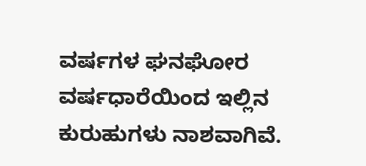ವರ್ಷಗಳ ಘನಘೋರ ವರ್ಷಧಾರೆಯಿಂದ ಇಲ್ಲಿನ ಕುರುಹುಗಳು ನಾಶವಾಗಿವೆ.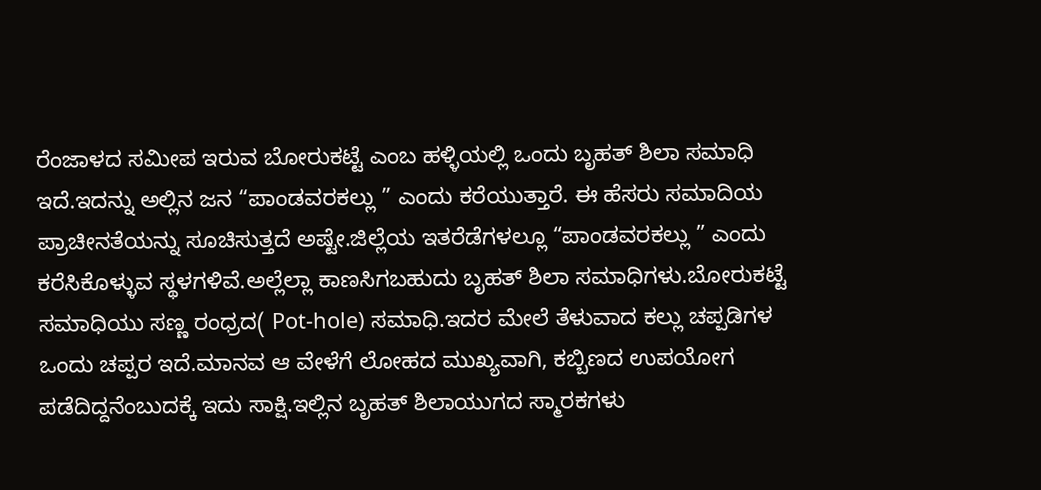ರೆಂಜಾಳದ ಸಮೀಪ ಇರುವ ಬೋರುಕಟ್ಟೆ ಎಂಬ ಹಳ್ಳಿಯಲ್ಲಿ ಒಂದು ಬೃಹತ್ ಶಿಲಾ ಸಮಾಧಿ ಇದೆ.ಇದನ್ನು ಅಲ್ಲಿನ ಜನ “ಪಾಂಡವರಕಲ್ಲು ” ಎಂದು ಕರೆಯುತ್ತಾರೆ. ಈ ಹೆಸರು ಸಮಾದಿಯ ಪ್ರಾಚೀನತೆಯನ್ನು ಸೂಚಿಸುತ್ತದೆ ಅಷ್ಟೇ.ಜಿಲ್ಲೆಯ ಇತರೆಡೆಗಳಲ್ಲೂ “ಪಾಂಡವರಕಲ್ಲು ” ಎಂದು ಕರೆಸಿಕೊಳ್ಳುವ ಸ್ಥಳಗಳಿವೆ.ಅಲ್ಲೆಲ್ಲಾ ಕಾಣಸಿಗಬಹುದು ಬೃಹತ್ ಶಿಲಾ ಸಮಾಧಿಗಳು.ಬೋರುಕಟ್ಟೆ ಸಮಾಧಿಯು ಸಣ್ಣ ರಂಧ್ರದ( Pot-hole) ಸಮಾಧಿ.ಇದರ ಮೇಲೆ ತೆಳುವಾದ ಕಲ್ಲು ಚಪ್ಪಡಿಗಳ ಒಂದು ಚಪ್ಪರ ಇದೆ.ಮಾನವ ಆ ವೇಳೆಗೆ ಲೋಹದ ಮುಖ್ಯವಾಗಿ, ಕಬ್ಬಿಣದ ಉಪಯೋಗ ಪಡೆದಿದ್ದನೆಂಬುದಕ್ಕೆ ಇದು ಸಾಕ್ಷಿ.ಇಲ್ಲಿನ ಬೃಹತ್ ಶಿಲಾಯುಗದ ಸ್ಮಾರಕಗಳು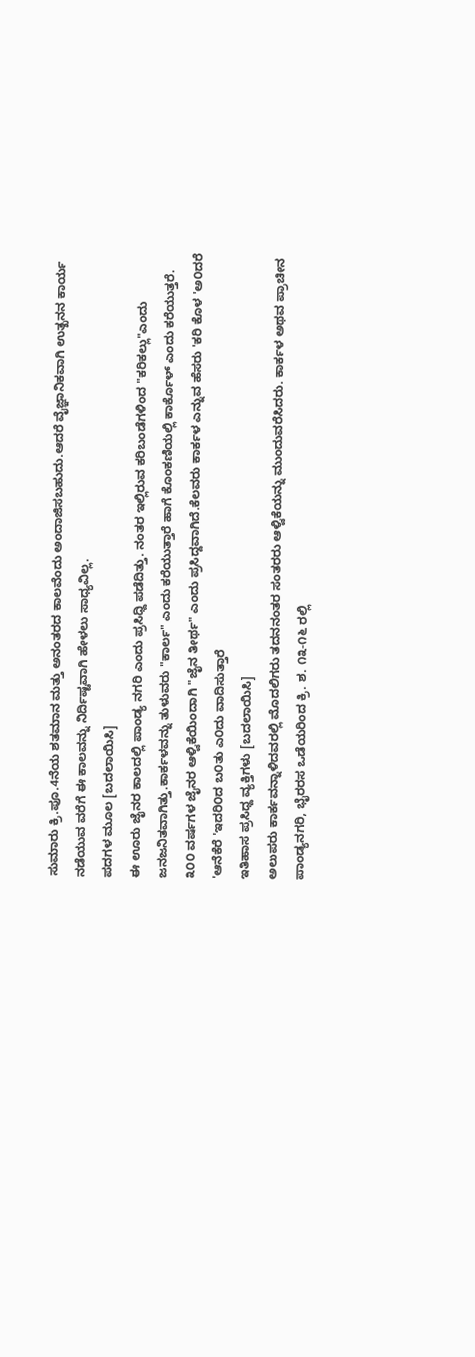ಸುಮಾರು ಕ್ರಿ.ಪೂ.4ನೆಯ ಶತಮಾನ ಮತ್ತು ಅನಂತರದ ಕಾಲವೆಂದು ಅಂದಾಜಿಸಬಹುದು.ಆದರೆ ವೈಜ್ಞಾನಿಕವಾಗಿ ಉತ್ಖನನ ಕಾರ್ಯ ನಡೆಯುವ ವರೆಗೆ ಈ ಕಾಲವನ್ನು ನಿರ್ದಿಷ್ಟವಾಗಿ ಹೇಳಲು ಸಾಧ್ಯವಿಲ್ಲ.
ಪದಗಳ ಮೂಲ [ಬದಲಾಯಿಸಿ]
ಈ ಊರು ಜೈನರ ಕಾಲದಲ್ಲಿ ಪಾಂಡ್ಯ ನಗರಿ ಎಂದು ಪ್ರಸಿಧ್ದಿ ಪಡೆದಿತ್ತು. ನಂತರ ಇಲ್ಲಿರುವ ಕರಿಬಂಡೆಗಳಿಂದ "ಕರಿಕಲ್ಲು"ಎಂದು ಜನಜನಿತವಾಗಿತ್ತು.ಕಾರ್ಕಳವನ್ನು ತುಳುವರು "ಕಾರ್ಲ" ಎಂದು ಕರೆಯುತ್ತಾರೆ ಹಾಗೆ ಕೊಂಕಣಿಯಲ್ಲಿ ಕಾರ್ಕೊಳ್ ಎಂದು ಕರೆಯುತ್ತರೆ. ೩೦೦ ವರ್ಷಗಳ ಜೈನರ ಆಳ್ವಿಕೆಯಿಂದಾಗಿ "ಜೈನ ತೀರ್ಥ" ಎಂದು ಪ್ರಸಿದ್ದವಾಗಿದೆ.ಕೆಲವರು ಕಾರ್ಕಳ ಎನ್ನುವ ಹೆಸರು 'ಕರಿ ಕೊಳ 'ಅ೦ದರೆ 'ಆನೆಕೆರೆ 'ಇದರಿ೦ದ ಬ೦ತು ಎ೦ದು ವಾದಿಸುತ್ತಾರೆ
ಇತಿಹಾಸ ಪ್ರಸಿಧ್ದ ವ್ಯಕ್ತಿಗಳು [ಬದಲಾಯಿಸಿ]
ಅಲುಪರು ಕಾರ್ಕವನ್ನಾಳಿದವರಲ್ಲಿ ಮೊದಲಿಗರು ತದನನಂತರ ಸಂತರರು ಆಳ್ವಿಕೆಯನ್ನು ಮುಂದುವರೆಸಿದರು. ಕಾರ್ಕಳ ಅಥವ ಪ್ರಾಚೀನ ಪಾಂಡ್ಯನಗರಿ, ಭೈರರಸ ಒಡೆಯರಿಂದ ಕ್ರಿ. ಶ. ೧೩-೧೬ ರಲ್ಲಿ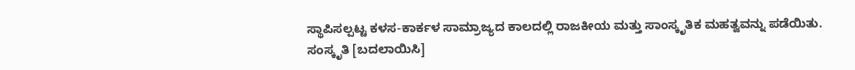ಸ್ಥಾಪಿಸಲ್ಪಟ್ಟ ಕಳಸ-ಕಾರ್ಕಳ ಸಾಮ್ರಾಜ್ಯದ ಕಾಲದಲ್ಲಿ ರಾಜಕೀಯ ಮತ್ತು ಸಾಂಸ್ಕೃತಿಕ ಮಹತ್ವವನ್ನು ಪಡೆಯಿತು.
ಸಂಸ್ಕೃತಿ [ಬದಲಾಯಿಸಿ]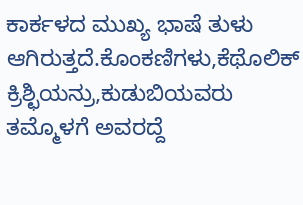ಕಾರ್ಕಳದ ಮುಖ್ಯ ಭಾಷೆ ತುಳು ಆಗಿರುತ್ತದೆ.ಕೊಂಕಣಿಗಳು,ಕೆಥೊಲಿಕ್ ಕ್ರಿಶ್ಛಿಯನ್ರು,ಕುಡುಬಿಯವರು ತಮ್ಮೊಳಗೆ ಅವರದ್ದೆ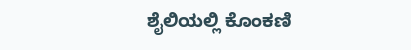ಶೈಲಿಯಲ್ಲಿ ಕೊಂಕಣಿ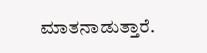ಮಾತನಾಡುತ್ತಾರೆ.